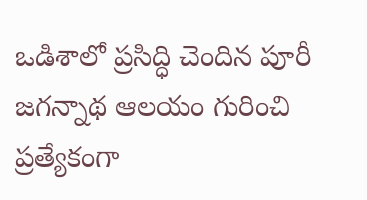ఒడిశాలో ప్రసిద్ధి చెందిన పూరీ జగన్నాథ ఆలయం గురించి ప్రత్యేకంగా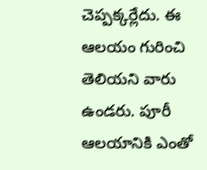చెప్పక్కర్లేదు. ఈ ఆలయం గురించి తెలియని వారు ఉండరు. పూరీ ఆలయానికి ఎంతో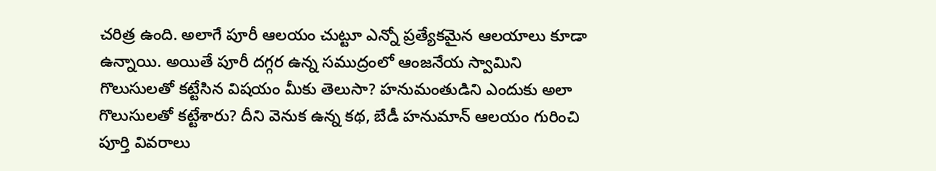చరిత్ర ఉంది. అలాగే పూరీ ఆలయం చుట్టూ ఎన్నో ప్రత్యేకమైన ఆలయాలు కూడా ఉన్నాయి. అయితే పూరీ దగ్గర ఉన్న సముద్రంలో ఆంజనేయ స్వామిని గొలుసులతో కట్టేసిన విషయం మీకు తెలుసా? హనుమంతుడిని ఎందుకు అలా గొలుసులతో కట్టేశారు? దీని వెనుక ఉన్న కథ, బేడీ హనుమాన్ ఆలయం గురించి పూర్తి వివరాలు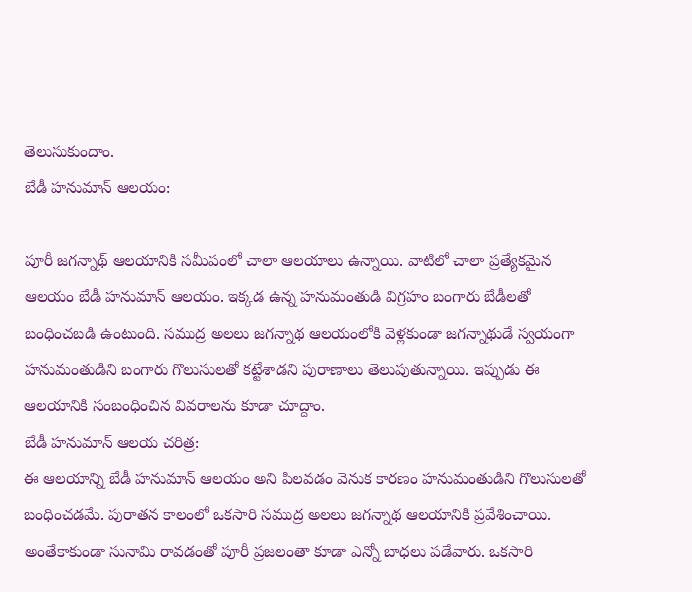తెలుసుకుందాం.
బేడీ హనుమాన్ ఆలయం:

పూరీ జగన్నాథ్ ఆలయానికి సమీపంలో చాలా ఆలయాలు ఉన్నాయి. వాటిలో చాలా ప్రత్యేకమైన ఆలయం బేడీ హనుమాన్ ఆలయం. ఇక్కడ ఉన్న హనుమంతుడి విగ్రహం బంగారు బేడీలతో బంధించబడి ఉంటుంది. సముద్ర అలలు జగన్నాథ ఆలయంలోకి వెళ్లకుండా జగన్నాథుడే స్వయంగా హనుమంతుడిని బంగారు గొలుసులతో కట్టేశాడని పురాణాలు తెలుపుతున్నాయి. ఇప్పుడు ఈ ఆలయానికి సంబంధించిన వివరాలను కూడా చూద్దాం.
బేడీ హనుమాన్ ఆలయ చరిత్ర:
ఈ ఆలయాన్ని బేడీ హనుమాన్ ఆలయం అని పిలవడం వెనుక కారణం హనుమంతుడిని గొలుసులతో బంధించడమే. పురాతన కాలంలో ఒకసారి సముద్ర అలలు జగన్నాథ ఆలయానికి ప్రవేశించాయి. అంతేకాకుండా సునామి రావడంతో పూరీ ప్రజలంతా కూడా ఎన్నో బాధలు పడేవారు. ఒకసారి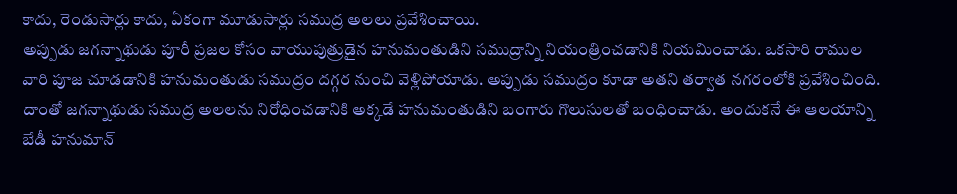కాదు, రెండుసార్లు కాదు, ఏకంగా మూడుసార్లు సముద్ర అలలు ప్రవేశించాయి.
అప్పుడు జగన్నాథుడు పూరీ ప్రజల కోసం వాయుపుత్రుడైన హనుమంతుడిని సముద్రాన్ని నియంత్రించడానికి నియమించాడు. ఒకసారి రాముల వారి పూజ చూడడానికి హనుమంతుడు సముద్రం దగ్గర నుంచి వెళ్లిపోయాడు. అప్పుడు సముద్రం కూడా అతని తర్వాత నగరంలోకి ప్రవేశించింది. దాంతో జగన్నాథుడు సముద్ర అలలను నిరోధించడానికి అక్కడే హనుమంతుడిని బంగారు గొలుసులతో బంధించాడు. అందుకనే ఈ ఆలయాన్ని బేడీ హనుమాన్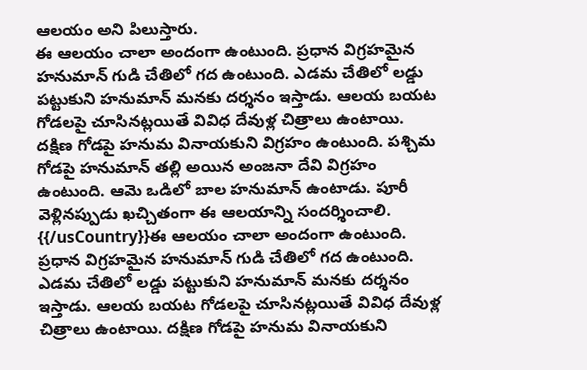ఆలయం అని పిలుస్తారు.
ఈ ఆలయం చాలా అందంగా ఉంటుంది. ప్రధాన విగ్రహమైన హనుమాన్ గుడి చేతిలో గద ఉంటుంది. ఎడమ చేతిలో లడ్డు పట్టుకుని హనుమాన్ మనకు దర్శనం ఇస్తాడు. ఆలయ బయట గోడలపై చూసినట్లయితే వివిధ దేవుళ్ల చిత్రాలు ఉంటాయి. దక్షిణ గోడపై హనుమ వినాయకుని విగ్రహం ఉంటుంది. పశ్చిమ గోడపై హనుమాన్ తల్లి అయిన అంజనా దేవి విగ్రహం ఉంటుంది. ఆమె ఒడిలో బాల హనుమాన్ ఉంటాడు. పూరీ వెళ్లినప్పుడు ఖచ్చితంగా ఈ ఆలయాన్ని సందర్శించాలి.
{{/usCountry}}ఈ ఆలయం చాలా అందంగా ఉంటుంది. ప్రధాన విగ్రహమైన హనుమాన్ గుడి చేతిలో గద ఉంటుంది. ఎడమ చేతిలో లడ్డు పట్టుకుని హనుమాన్ మనకు దర్శనం ఇస్తాడు. ఆలయ బయట గోడలపై చూసినట్లయితే వివిధ దేవుళ్ల చిత్రాలు ఉంటాయి. దక్షిణ గోడపై హనుమ వినాయకుని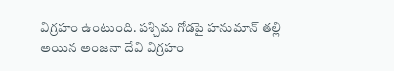విగ్రహం ఉంటుంది. పశ్చిమ గోడపై హనుమాన్ తల్లి అయిన అంజనా దేవి విగ్రహం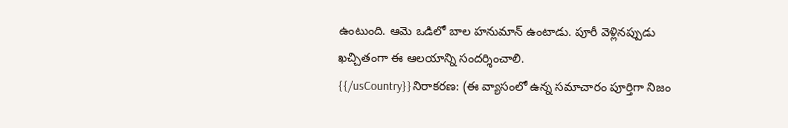ఉంటుంది. ఆమె ఒడిలో బాల హనుమాన్ ఉంటాడు. పూరీ వెళ్లినప్పుడు ఖచ్చితంగా ఈ ఆలయాన్ని సందర్శించాలి.
{{/usCountry}}నిరాకరణ: (ఈ వ్యాసంలో ఉన్న సమాచారం పూర్తిగా నిజం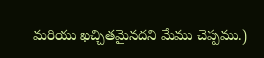మరియు ఖచ్చితమైనదని మేము చెప్పము.)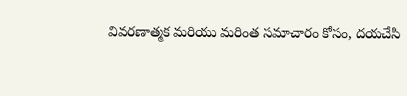వివరణాత్మక మరియు మరింత సమాచారం కోసం, దయచేసి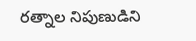రత్నాల నిపుణుడిని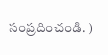సంప్రదించండి. )